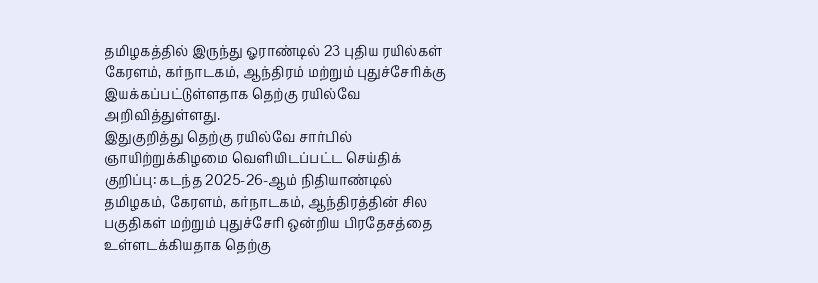தமிழகத்தில் இருந்து ஓராண்டில் 23 புதிய ரயில்கள் கேரளம், கர்நாடகம், ஆந்திரம் மற்றும் புதுச்சேரிக்கு இயக்கப்பட்டுள்ளதாக தெற்கு ரயில்வே அறிவித்துள்ளது.
இதுகுறித்து தெற்கு ரயில்வே சார்பில் ஞாயிற்றுக்கிழமை வெளியிடப்பட்ட செய்திக் குறிப்பு: கடந்த 2025-26-ஆம் நிதியாண்டில் தமிழகம், கேரளம், கர்நாடகம், ஆந்திரத்தின் சில பகுதிகள் மற்றும் புதுச்சேரி ஒன்றிய பிரதேசத்தை உள்ளடக்கியதாக தெற்கு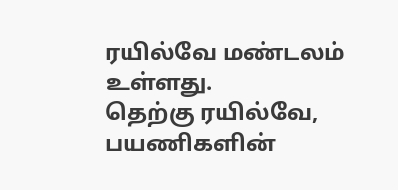ரயில்வே மண்டலம் உள்ளது.
தெற்கு ரயில்வே, பயணிகளின்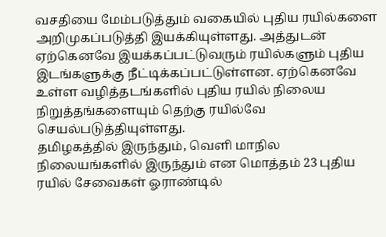வசதியை மேம்படுத்தும் வகையில் புதிய ரயில்களை அறிமுகப்படுத்தி இயக்கியுள்ளது. அத்துடன் ஏற்கெனவே இயக்கப்பட்டுவரும் ரயில்களும் புதிய இடங்களுக்கு நீட்டிக்கப்பட்டுள்ளன. ஏற்கெனவே உள்ள வழித்தடங்களில் புதிய ரயில் நிலைய நிறுத்தங்களையும் தெற்கு ரயில்வே செயல்படுத்தியுள்ளது.
தமிழகத்தில் இருந்தும், வெளி மாநில நிலையங்களில் இருந்தும் என மொத்தம் 23 புதிய ரயில் சேவைகள் ஓராண்டில்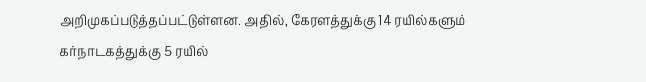அறிமுகப்படுத்தப்பட்டுள்ளன. அதில், கேரளத்துக்கு 14 ரயில்களும் கர்நாடகத்துக்கு 5 ரயில்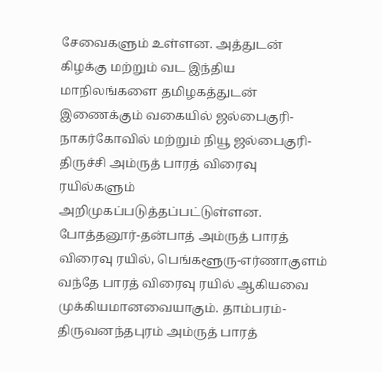சேவைகளும் உள்ளன. அத்துடன் கிழக்கு மற்றும் வட இந்திய மாநிலங்களை தமிழகத்துடன் இணைக்கும் வகையில் ஜல்பைகுரி-நாகர்கோவில் மற்றும் நியூ ஜல்பைகுரி-திருச்சி அம்ருத் பாரத் விரைவு ரயில்களும் அறிமுகப்படுத்தப்பட்டுள்ளன.
போத்தனூர்-தன்பாத் அம்ருத் பாரத் விரைவு ரயில், பெங்களூரு-எர்ணாகுளம் வந்தே பாரத் விரைவு ரயில் ஆகியவை முக்கியமானவையாகும். தாம்பரம்-திருவனந்தபுரம் அம்ருத் பாரத்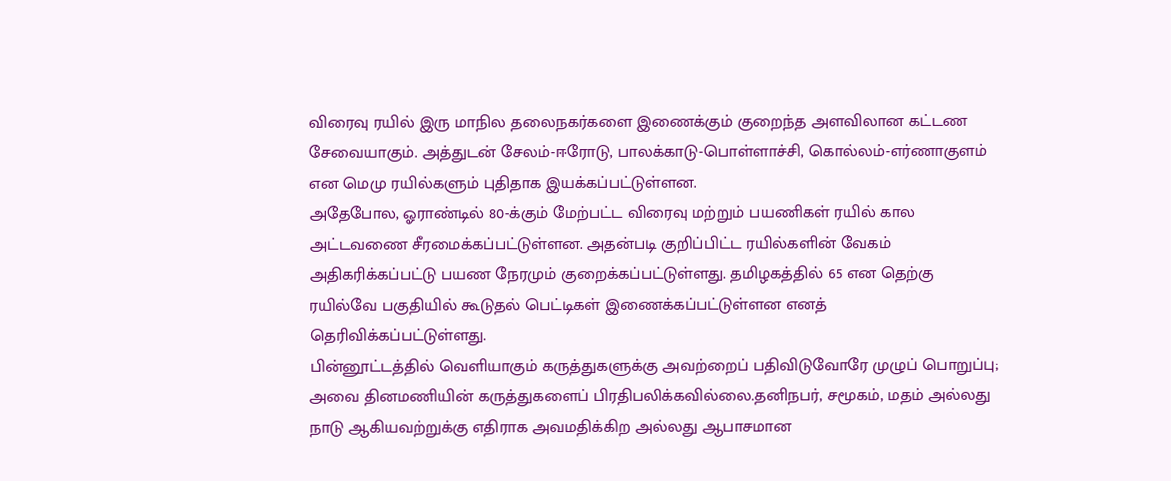விரைவு ரயில் இரு மாநில தலைநகர்களை இணைக்கும் குறைந்த அளவிலான கட்டண சேவையாகும். அத்துடன் சேலம்-ஈரோடு, பாலக்காடு-பொள்ளாச்சி, கொல்லம்-எர்ணாகுளம் என மெமு ரயில்களும் புதிதாக இயக்கப்பட்டுள்ளன.
அதேபோல, ஓராண்டில் 80-க்கும் மேற்பட்ட விரைவு மற்றும் பயணிகள் ரயில் கால அட்டவணை சீரமைக்கப்பட்டுள்ளன. அதன்படி குறிப்பிட்ட ரயில்களின் வேகம் அதிகரிக்கப்பட்டு பயண நேரமும் குறைக்கப்பட்டுள்ளது. தமிழகத்தில் 65 என தெற்கு ரயில்வே பகுதியில் கூடுதல் பெட்டிகள் இணைக்கப்பட்டுள்ளன எனத் தெரிவிக்கப்பட்டுள்ளது.
பின்னூட்டத்தில் வெளியாகும் கருத்துகளுக்கு அவற்றைப் பதிவிடுவோரே முழுப் பொறுப்பு; அவை தினமணியின் கருத்துகளைப் பிரதிபலிக்கவில்லை.தனிநபர், சமூகம், மதம் அல்லது நாடு ஆகியவற்றுக்கு எதிராக அவமதிக்கிற அல்லது ஆபாசமான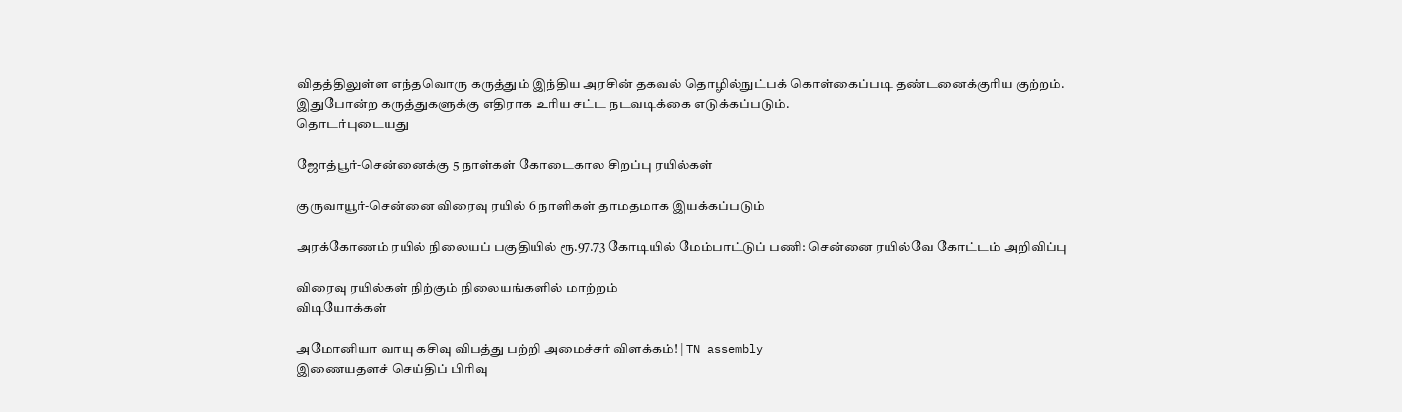விதத்திலுள்ள எந்தவொரு கருத்தும் இந்திய அரசின் தகவல் தொழில்நுட்பக் கொள்கைப்படி தண்டனைக்குரிய குற்றம். இதுபோன்ற கருத்துகளுக்கு எதிராக உரிய சட்ட நடவடிக்கை எடுக்கப்படும்.
தொடர்புடையது

ஜோத்பூர்-சென்னைக்கு 5 நாள்கள் கோடைகால சிறப்பு ரயில்கள்

குருவாயூர்-சென்னை விரைவு ரயில் 6 நாளிகள் தாமதமாக இயக்கப்படும்

அரக்கோணம் ரயில் நிலையப் பகுதியில் ரூ.97.73 கோடியில் மேம்பாட்டுப் பணி: சென்னை ரயில்வே கோட்டம் அறிவிப்பு

விரைவு ரயில்கள் நிற்கும் நிலையங்களில் மாற்றம்
விடியோக்கள்

அமோனியா வாயு கசிவு விபத்து பற்றி அமைச்சர் விளக்கம்! | TN assembly
இணையதளச் செய்திப் பிரிவு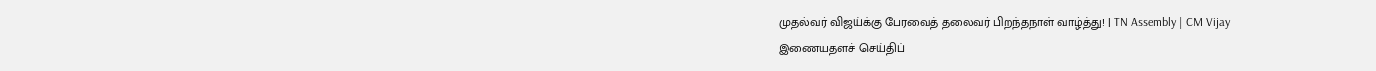முதல்வர் விஜய்க்கு பேரவைத் தலைவர் பிறந்தநாள் வாழ்த்து! | TN Assembly | CM Vijay
இணையதளச் செய்திப்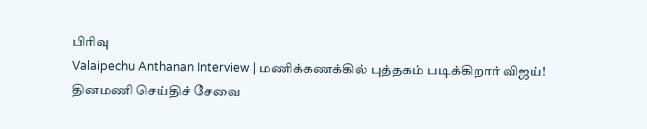பிரிவு
Valaipechu Anthanan Interview | மணிக்கணக்கில் புத்தகம் படிக்கிறார் விஜய்!
தினமணி செய்திச் சேவை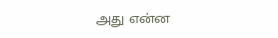அது என்ன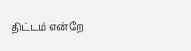திட்டம் என்றே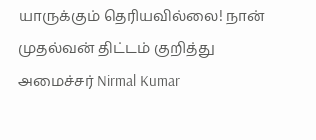யாருக்கும் தெரியவில்லை! நான் முதல்வன் திட்டம் குறித்து அமைச்சர் Nirmal Kumar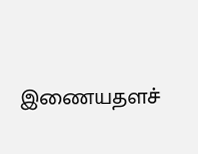இணையதளச்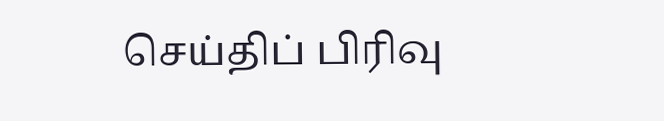செய்திப் பிரிவு